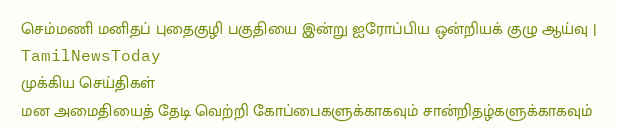செம்மணி மனிதப் புதைகுழி பகுதியை இன்று ஐரோப்பிய ஒன்றியக் குழு ஆய்வு | TamilNewsToday
முக்கிய செய்திகள்
மன அமைதியைத் தேடி வெற்றி கோப்பைகளுக்காகவும் சான்றிதழ்களுக்காகவும்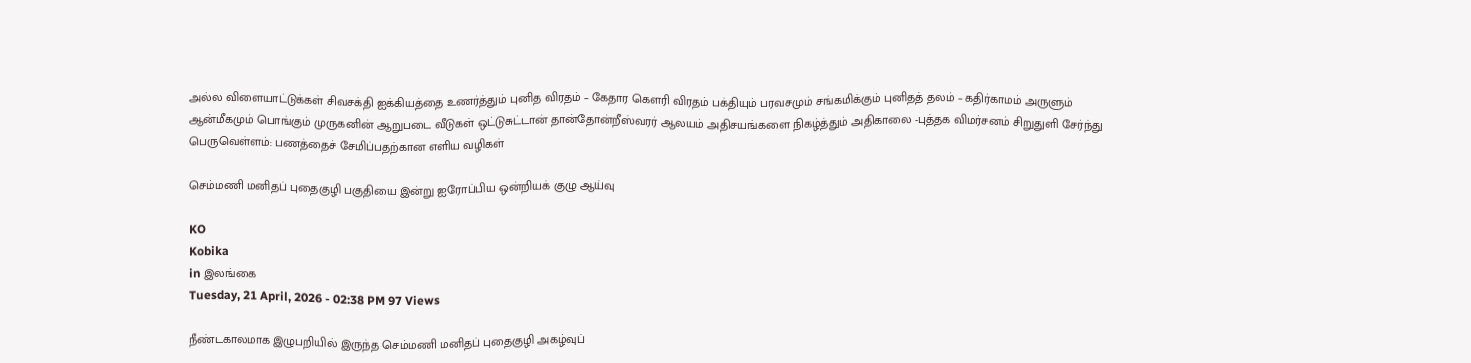அல்ல விளையாட்டுக்கள் சிவசக்தி ஐக்கியத்தை உணர்த்தும் புனித விரதம் – கேதார கௌரி விரதம் பக்தியும் பரவசமும் சங்கமிக்கும் புனிதத் தலம் – கதிர்காமம் அருளும் ஆன்மீகமும் பொங்கும் முருகனின் ஆறுபடை வீடுகள் ஒட்டுசுட்டான் தான்தோன்றீஸ்வரர் ஆலயம் அதிசயங்களை நிகழ்த்தும் அதிகாலை -புத்தக விமர்சனம் சிறுதுளி சேர்ந்து பெருவெள்ளம்: பணத்தைச் சேமிப்பதற்கான எளிய வழிகள்

செம்மணி மனிதப் புதைகுழி பகுதியை இன்று ஐரோப்பிய ஒன்றியக் குழு ஆய்வு

KO
Kobika
in இலங்கை
Tuesday, 21 April, 2026 - 02:38 PM 97 Views

நீண்டகாலமாக இழுபறியில் இருந்த செம்மணி மனிதப் புதைகுழி அகழ்வுப்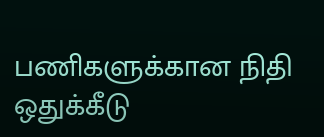பணிகளுக்கான நிதி ஒதுக்கீடு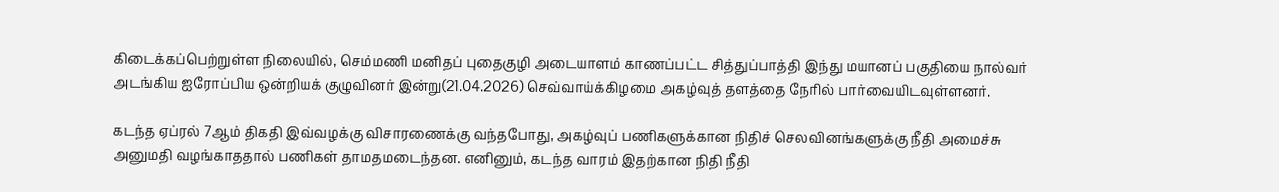கிடைக்கப்பெற்றுள்ள நிலையில், செம்மணி மனிதப் புதைகுழி அடையாளம் காணப்பட்ட சித்துப்பாத்தி இந்து மயானப் பகுதியை நால்வர் அடங்கிய ஐரோப்பிய ஒன்றியக் குழுவினர் இன்று(21.04.2026) செவ்வாய்க்கிழமை அகழ்வுத் தளத்தை நேரில் பார்வையிடவுள்ளனர்.

கடந்த ஏப்ரல் 7ஆம் திகதி இவ்வழக்கு விசாரணைக்கு வந்தபோது, அகழ்வுப் பணிகளுக்கான நிதிச் செலவினங்களுக்கு நீதி அமைச்சு அனுமதி வழங்காததால் பணிகள் தாமதமடைந்தன. எனினும், கடந்த வாரம் இதற்கான நிதி நீதி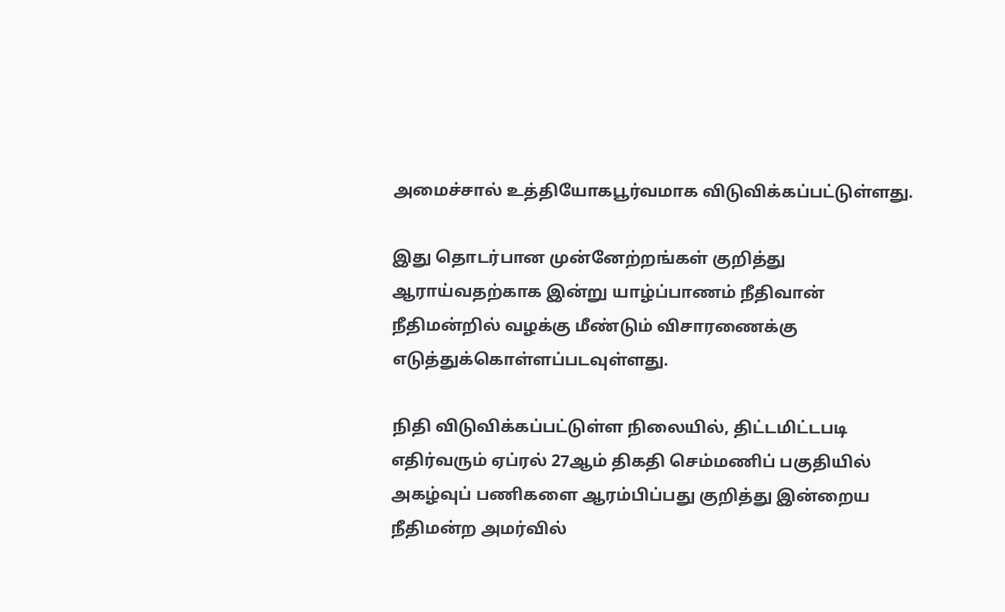அமைச்சால் உத்தியோகபூர்வமாக விடுவிக்கப்பட்டுள்ளது.

இது தொடர்பான முன்னேற்றங்கள் குறித்து ஆராய்வதற்காக இன்று யாழ்ப்பாணம் நீதிவான் நீதிமன்றில் வழக்கு மீண்டும் விசாரணைக்கு எடுத்துக்கொள்ளப்படவுள்ளது.

நிதி விடுவிக்கப்பட்டுள்ள நிலையில், திட்டமிட்டபடி எதிர்வரும் ஏப்ரல் 27ஆம் திகதி செம்மணிப் பகுதியில் அகழ்வுப் பணிகளை ஆரம்பிப்பது குறித்து இன்றைய நீதிமன்ற அமர்வில்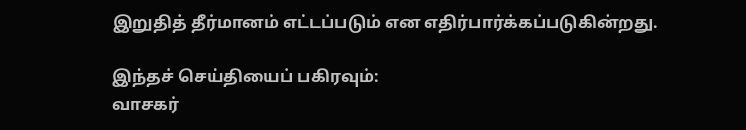இறுதித் தீர்மானம் எட்டப்படும் என எதிர்பார்க்கப்படுகின்றது.

இந்தச் செய்தியைப் பகிரவும்:
வாசகர்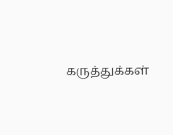கருத்துக்கள்